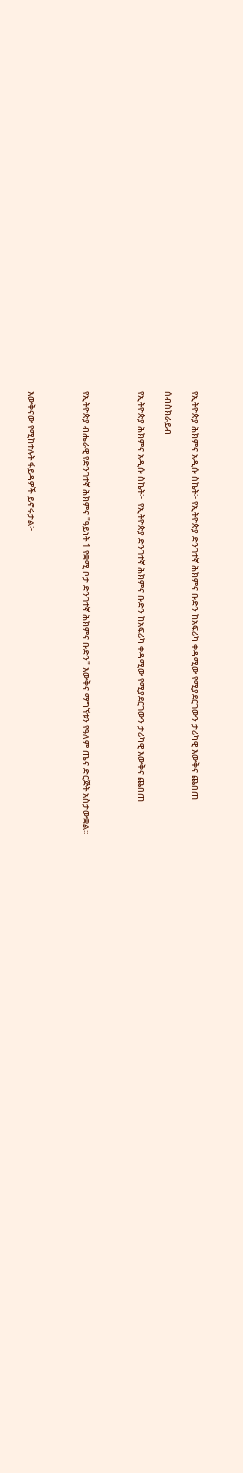የኢትዮጵያ ሕክምና አዲሱ ስኬት፦ የኢትዮጵያ ድንገተኛ ሕክምና ቡድን ከአፍሪካ ቀዳሚው የሚያደርገውን ታሪካዊ እውቅና ጨበጠ

ሰብስክራይብ

የኢትዮጵያ ሕክምና አዲሱ ስኬት፦  የኢትዮጵያ ድንገተኛ ሕክምና ቡድን ከአፍሪካ ቀዳሚው የሚያደርገውን ታሪካዊ እውቅና ጨበጠ



የኢትዮጵያ ብሔራዊ የድንገተኛ ሕክምና "ዓይነት 1 የቋሚ ቦታ ድንገተኛ ሕክምና ቡድን" እውቅና ማግኘቱን የዓለም ጤና ድርጅት አስታውቋል፡፡



እውቅናው የሚከተሉት ፋይዳዎች ይኖሩታል፦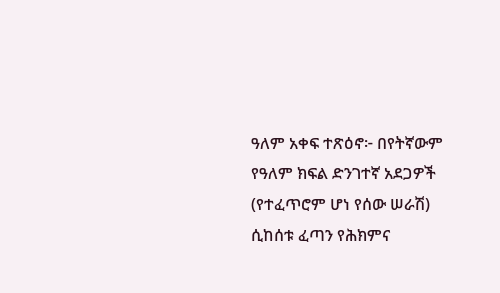ዓለም አቀፍ ተጽዕኖ፦ በየትኛውም የዓለም ክፍል ድንገተኛ አደጋዎች (የተፈጥሮም ሆነ የሰው ሠራሽ) ሲከሰቱ ፈጣን የሕክምና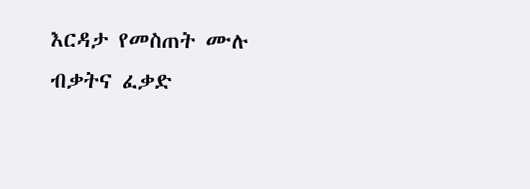እርዳታ የመስጠት ሙሉ ብቃትና ፈቃድ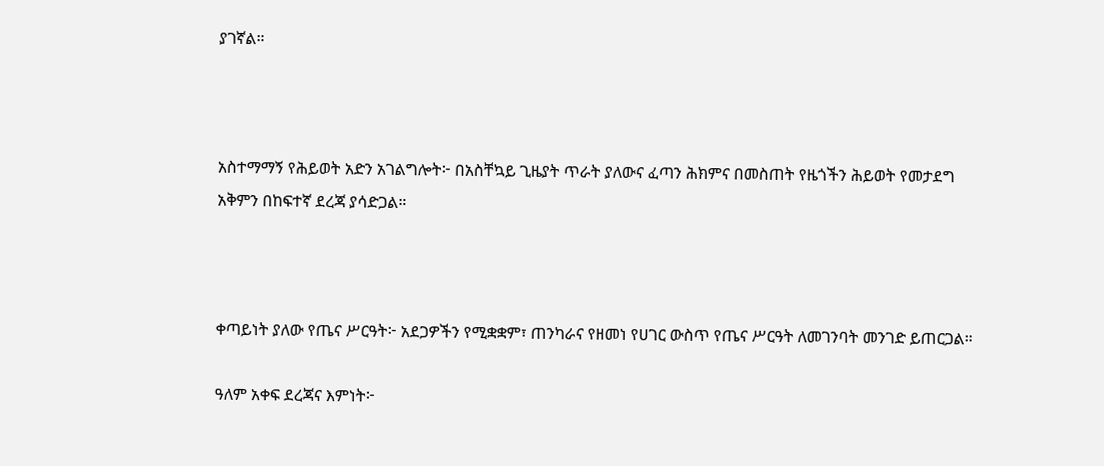ያገኛል።



አስተማማኝ የሕይወት አድን አገልግሎት፦ በአስቸኳይ ጊዜያት ጥራት ያለውና ፈጣን ሕክምና በመስጠት የዜጎችን ሕይወት የመታደግ አቅምን በከፍተኛ ደረጃ ያሳድጋል።



ቀጣይነት ያለው የጤና ሥርዓት፦ አደጋዎችን የሚቋቋም፣ ጠንካራና የዘመነ የሀገር ውስጥ የጤና ሥርዓት ለመገንባት መንገድ ይጠርጋል።

ዓለም አቀፍ ደረጃና እምነት፦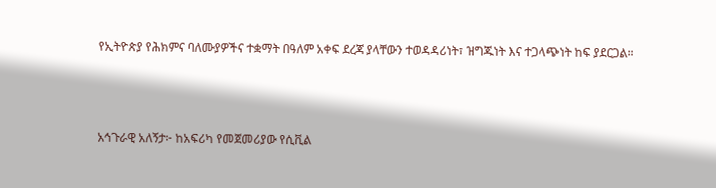የኢትዮጵያ የሕክምና ባለሙያዎችና ተቋማት በዓለም አቀፍ ደረጃ ያላቸውን ተወዳዳሪነት፣ ዝግጁነት እና ተጋላጭነት ከፍ ያደርጋል።



አኅጉራዊ አለኝታ፦ ከአፍሪካ የመጀመሪያው የሲቪል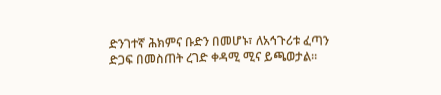ድንገተኛ ሕክምና ቡድን በመሆኑ፣ ለአኅጉሪቱ ፈጣን ድጋፍ በመስጠት ረገድ ቀዳሚ ሚና ይጫወታል።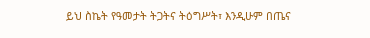ይህ ስኬት የዓመታት ትጋትና ትዕግሥት፣ እንዲሁም በጤና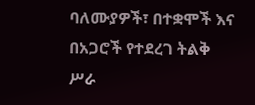ባለሙያዎች፣ በተቋሞች እና በአጋሮች የተደረገ ትልቅ ሥራ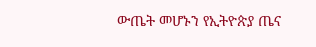ውጤት መሆኑን የኢትዮጵያ ጤና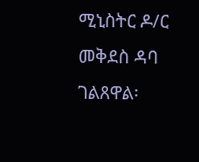ሚኒስትር ዶ/ር መቅደስ ዳባ ገልጸዋል፡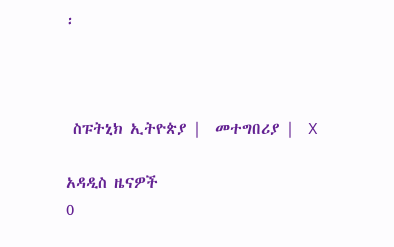፡



 ስፑትኒክ ኢትዮጵያ |  መተግበሪያ |  X

አዳዲስ ዜናዎች
0